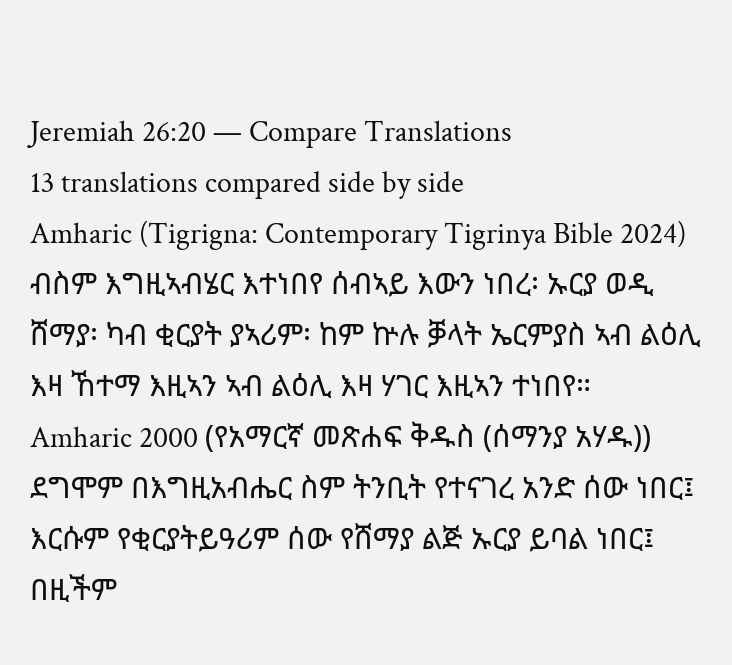Jeremiah 26:20 — Compare Translations
13 translations compared side by side
Amharic (Tigrigna: Contemporary Tigrinya Bible 2024)
ብስም እግዚኣብሄር እተነበየ ሰብኣይ እውን ነበረ፡ ኡርያ ወዲ ሸማያ፡ ካብ ቂርያት ያኣሪም፡ ከም ኵሉ ቓላት ኤርምያስ ኣብ ልዕሊ እዛ ኸተማ እዚኣን ኣብ ልዕሊ እዛ ሃገር እዚኣን ተነበየ።
Amharic 2000 (የአማርኛ መጽሐፍ ቅዱስ (ሰማንያ አሃዱ))
ደግሞም በእግዚአብሔር ስም ትንቢት የተናገረ አንድ ሰው ነበር፤ እርሱም የቂርያትይዓሪም ሰው የሸማያ ልጅ ኡርያ ይባል ነበር፤ በዚችም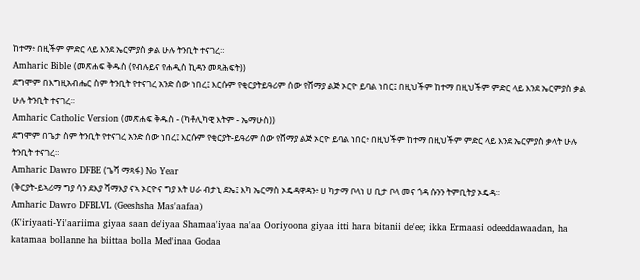ከተማ፥ በዚችም ምድር ላይ እንደ ኤርምያስ ቃል ሁሉ ትንቢት ተናገረ።
Amharic Bible (መጽሐፍ ቅዱስ (የብሉይና የሐዲስ ኪዳን መጻሕፍት))
ደግሞም በእግዚአብሔር ስም ትንቢት የተናገረ አንድ ሰው ነበረ፤ እርሱም የቂርያትይዓሪም ሰው የሸማያ ልጅ ኦርዮ ይባል ነበር፤ በዚህችም ከተማ በዚህችም ምድር ላይ እንደ ኤርምያስ ቃል ሁሉ ትንቢት ተናገረ።
Amharic Catholic Version (መጽሐፍ ቅዱስ - (ካቶሊካዊ እትም - ኤማሁስ))
ደግሞም በጌታ ስም ትንቢት የተናገረ አንድ ሰው ነበረ፤ እርሱም የቂርያት-ይዓሪም ሰው የሸማያ ልጅ ኦርዮ ይባል ነበር፥ በዚህችም ከተማ በዚህችም ምድር ላይ እንደ ኤርምያስ ቃላት ሁሉ ትንቢት ተናገረ።
Amharic Dawro DFBE (ጌሻ ማጻፋ) No Year
(ቅርያት-ይኣሪማ ግያ ሳን ደእያ ሻማእያ ናኣ ኦርዮና ግያ እት ሀራ ብታኒ ደኤ፤ እካ ኤርማስ ኦዴዳዋዳን፥ ሀ ካታማ ቦላነ ሀ ቢታ ቦላ መና ጎዳ ሱንን ትምቢትያ ኦዴዳ።
Amharic Dawro DFBLVL (Geeshsha Mas'aafaa)
(K'iriyaati-Yi'aariima giyaa saan de'iyaa Shamaa'iyaa na'aa Ooriyoona giyaa itti hara bitanii de'ee; ikka Ermaasi odeeddawaadan, ha katamaa bollanne ha biittaa bolla Med'inaa Godaa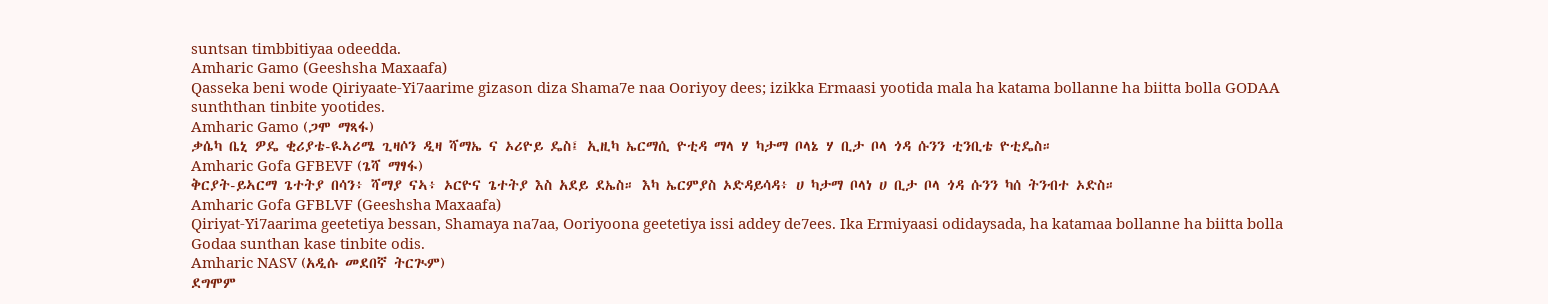suntsan timbbitiyaa odeedda.
Amharic Gamo (Geeshsha Maxaafa)
Qasseka beni wode Qiriyaate-Yi7aarime gizason diza Shama7e naa Ooriyoy dees; izikka Ermaasi yootida mala ha katama bollanne ha biitta bolla GODAA sunththan tinbite yootides.
Amharic Gamo (ጋሞ ማጻፋ)
ቃሴካ ቤኒ ዎዴ ቂሪያቴ-ዪኣሪሜ ጊዛሶን ዲዛ ሻማኤ ና ኦሪዮይ ዴስ፤ ኢዚካ ኤርማሲ ዮቲዳ ማላ ሃ ካታማ ቦላኔ ሃ ቢታ ቦላ ጎዳ ሱንን ቲንቢቴ ዮቲዴስ።
Amharic Gofa GFBEVF (ጌሻ ማፃፋ)
ቅርያት-ይኣርማ ጌተትያ በሳን፥ ሻማያ ናኣ፥ ኦርዮና ጌተትያ እስ አደይ ደኤስ። እካ ኤርምያስ ኦድዳይሳዳ፥ ሀ ካታማ ቦላነ ሀ ቢታ ቦላ ጎዳ ሱንን ካሰ ትንብተ ኦድስ።
Amharic Gofa GFBLVF (Geeshsha Maxaafa)
Qiriyat-Yi7aarima geetetiya bessan, Shamaya na7aa, Ooriyoona geetetiya issi addey de7ees. Ika Ermiyaasi odidaysada, ha katamaa bollanne ha biitta bolla Godaa sunthan kase tinbite odis.
Amharic NASV (አዲሱ መደበኛ ትርጒም)
ደግሞም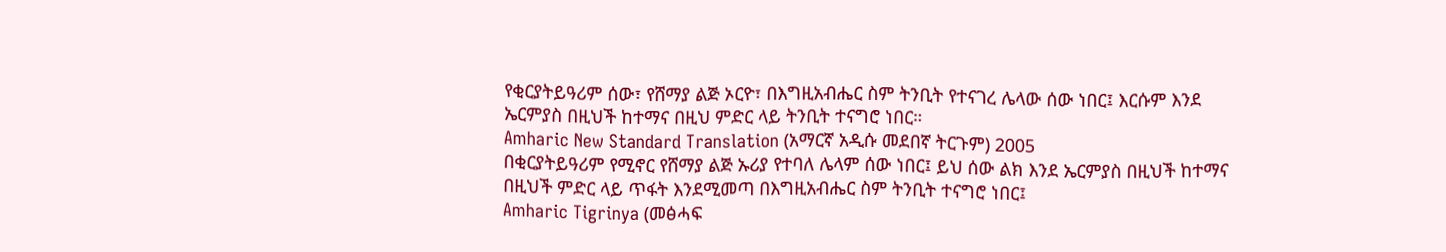የቂርያትይዓሪም ሰው፣ የሸማያ ልጅ ኦርዮ፣ በእግዚአብሔር ስም ትንቢት የተናገረ ሌላው ሰው ነበር፤ እርሱም እንደ ኤርምያስ በዚህች ከተማና በዚህ ምድር ላይ ትንቢት ተናግሮ ነበር።
Amharic New Standard Translation (አማርኛ አዲሱ መደበኛ ትርጉም) 2005
በቂርያትይዓሪም የሚኖር የሸማያ ልጅ ኡሪያ የተባለ ሌላም ሰው ነበር፤ ይህ ሰው ልክ እንደ ኤርምያስ በዚህች ከተማና በዚህች ምድር ላይ ጥፋት እንደሚመጣ በእግዚአብሔር ስም ትንቢት ተናግሮ ነበር፤
Amharic Tigrinya (መፅሓፍ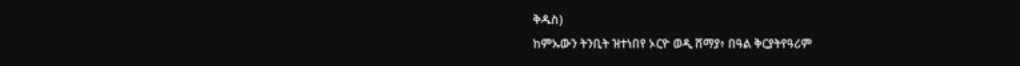ቅዱስ)
ከምኡውን ትንቢት ዝተነበየ ኦርዮ ወዲ ሸማያ፥ በዓል ቅርያትየዓሪም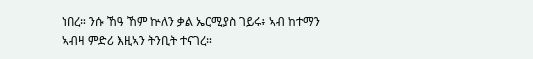ነበረ። ንሱ ኸዓ ኸም ኵለን ቃል ኤርሚያስ ገይሩ፥ ኣብ ከተማን ኣብዛ ምድሪ እዚኣን ትንቢት ተናገረ።